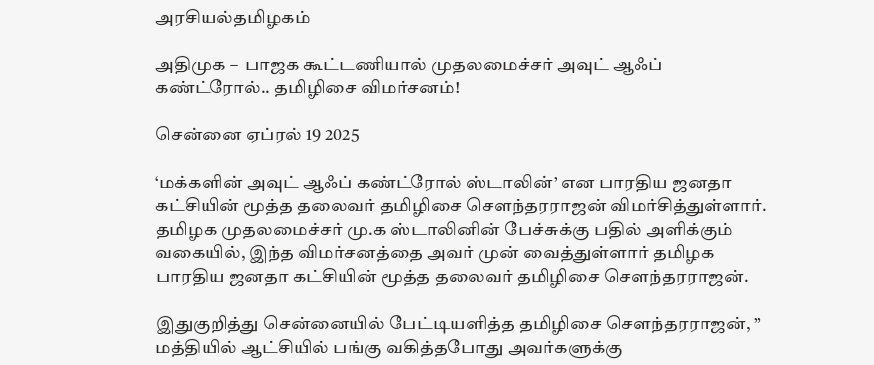அரசியல்தமிழகம்

அதிமுக –  பாஜக கூட்டணியால் முதலமைச்சர் அவுட் ஆஃப் கண்ட்ரோல்.. தமிழிசை விமர்சனம்!

சென்னை ஏப்ரல் 19 2025

‘மக்களின் அவுட் ஆஃப் கண்ட்ரோல் ஸ்டாலின்’ என பாரதிய ஜனதா கட்சியின் மூத்த தலைவர் தமிழிசை சௌந்தரராஜன் விமர்சித்துள்ளார். தமிழக முதலமைச்சர் மு.க ஸ்டாலினின் பேச்சுக்கு பதில் அளிக்கும் வகையில், இந்த விமர்சனத்தை அவர் முன் வைத்துள்ளார் தமிழக பாரதிய ஜனதா கட்சியின் மூத்த தலைவர் தமிழிசை சௌந்தரராஜன்.

இதுகுறித்து சென்னையில் பேட்டியளித்த தமிழிசை சௌந்தரராஜன், ” மத்தியில் ஆட்சியில் பங்கு வகித்தபோது அவர்களுக்கு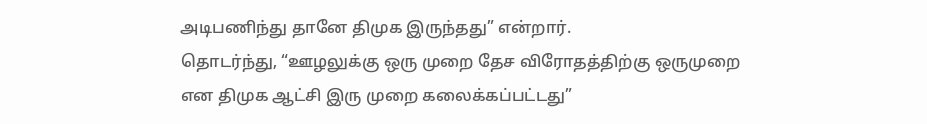அடிபணிந்து தானே திமுக இருந்தது” என்றார்.
தொடர்ந்து, “ஊழலுக்கு ஒரு முறை தேச விரோதத்திற்கு ஒருமுறை என திமுக ஆட்சி இரு முறை கலைக்கப்பட்டது”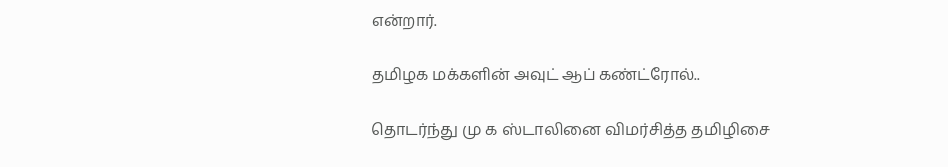என்றார்.

தமிழக மக்களின் அவுட் ஆப் கண்ட்ரோல்..

தொடர்ந்து மு க ஸ்டாலினை விமர்சித்த தமிழிசை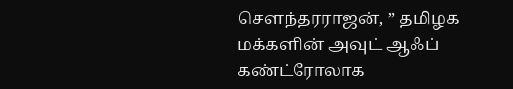சௌந்தரராஜன், ” தமிழக மக்களின் அவுட் ஆஃப் கண்ட்ரோலாக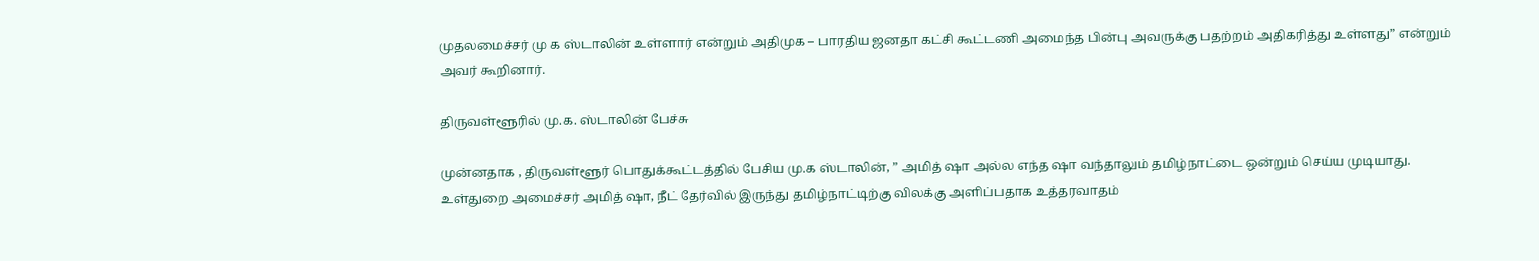முதலமைச்சர் மு க ஸ்டாலின் உள்ளார் என்றும் அதிமுக – பாரதிய ஜனதா கட்சி கூட்டணி அமைந்த பின்பு அவருக்கு பதற்றம் அதிகரித்து உள்ளது” என்றும் அவர் கூறினார்.

திருவள்ளூரில் மு.க. ஸ்டாலின் பேச்சு

முன்னதாக , திருவள்ளூர் பொதுக்கூட்டத்தில் பேசிய மு.க ஸ்டாலின், ” அமித் ஷா அல்ல எந்த ஷா வந்தாலும் தமிழ்நாட்டை ஒன்றும் செய்ய முடியாது. உள்துறை அமைச்சர் அமித் ஷா, நீட் தேர்வில் இருந்து தமிழ்நாட்டிற்கு விலக்கு அளிப்பதாக உத்தரவாதம்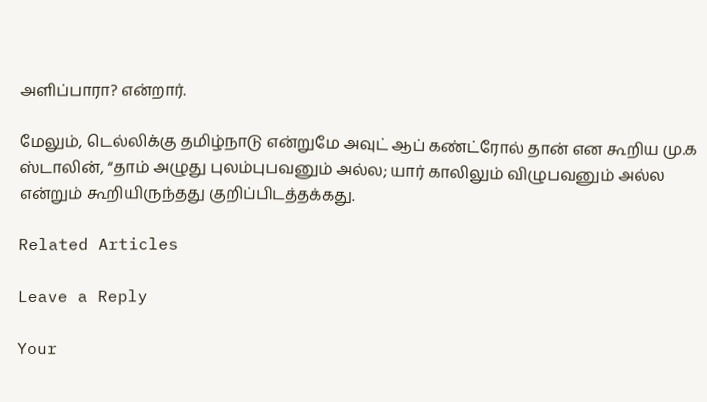அளிப்பாரா? என்றார்.

மேலும், டெல்லிக்கு தமிழ்நாடு என்றுமே அவுட் ஆப் கண்ட்ரோல் தான் என கூறிய மு.க ஸ்டாலின், “தாம் அழுது புலம்புபவனும் அல்ல; யார் காலிலும் விழுபவனும் அல்ல என்றும் கூறியிருந்தது குறிப்பிடத்தக்கது.

Related Articles

Leave a Reply

Your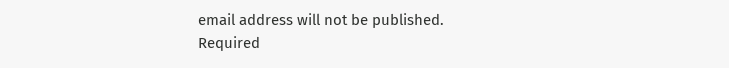email address will not be published. Required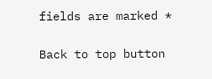fields are marked *

Back to top button